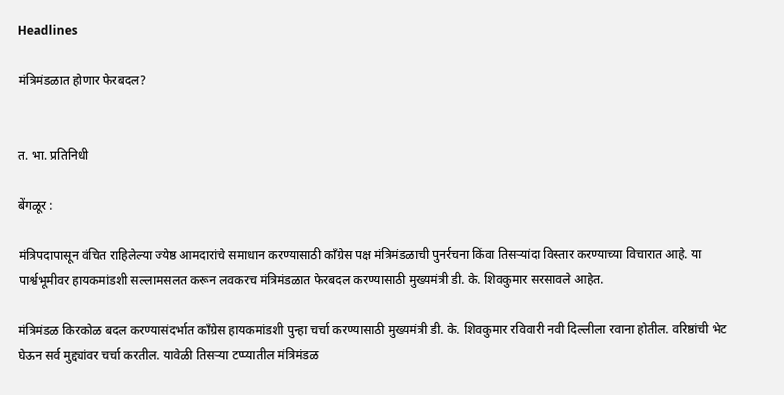Headlines

मंत्रिमंडळात होणार फेरबदल?


त. भा. प्रतिनिधी

बेंगळूर :

मंत्रिपदापासून वंचित राहिलेल्या ज्येष्ठ आमदारांचे समाधान करण्यासाठी काँग्रेस पक्ष मंत्रिमंडळाची पुनर्रचना किंवा तिसऱ्यांदा विस्तार करण्याच्या विचारात आहे. या पार्श्वभूमीवर हायकमांडशी सल्लामसलत करून लवकरच मंत्रिमंडळात फेरबदल करण्यासाठी मुख्यमंत्री डी. के. शिवकुमार सरसावले आहेत.

मंत्रिमंडळ किरकोळ बदल करण्यासंदर्भात काँग्रेस हायकमांडशी पुन्हा चर्चा करण्यासाठी मुख्यमंत्री डी. के. शिवकुमार रविवारी नवी दिल्लीला रवाना होतील. वरिष्ठांची भेट घेऊन सर्व मुद्द्यांवर चर्चा करतील. यावेळी तिसऱ्या टप्प्यातील मंत्रिमंडळ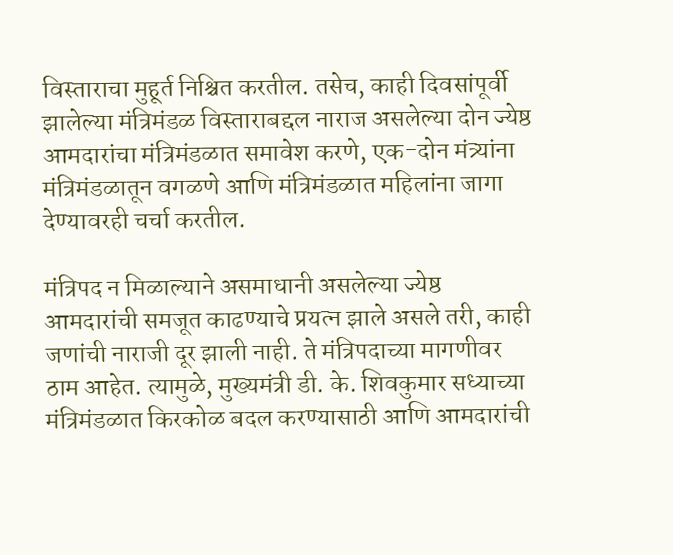विस्ताराचा मुहूर्त निश्चित करतील. तसेच, काही दिवसांपूर्वी झालेल्या मंत्रिमंडळ विस्ताराबद्दल नाराज असलेल्या दोन ज्येष्ठ आमदारांचा मंत्रिमंडळात समावेश करणे, एक-दोन मंत्र्यांना मंत्रिमंडळातून वगळणे आणि मंत्रिमंडळात महिलांना जागा देण्यावरही चर्चा करतील.

मंत्रिपद न मिळाल्याने असमाधानी असलेल्या ज्येष्ठ आमदारांची समजूत काढण्याचे प्रयत्न झाले असले तरी, काही जणांची नाराजी दूर झाली नाही. ते मंत्रिपदाच्या मागणीवर ठाम आहेत. त्यामुळे, मुख्यमंत्री डी. के. शिवकुमार सध्याच्या मंत्रिमंडळात किरकोळ बदल करण्यासाठी आणि आमदारांची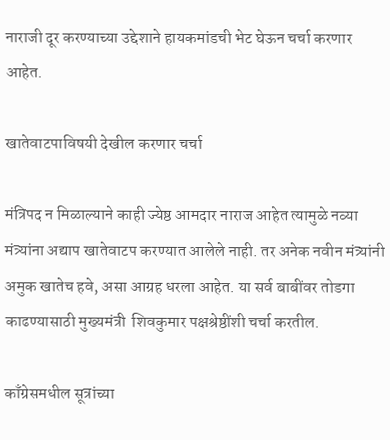नाराजी दूर करण्याच्या उद्देशाने हायकमांडची भेट घेऊन चर्चा करणार आहेत.

खातेवाटपाविषयी देखील करणार चर्चा

मंत्रिपद न मिळाल्याने काही ज्येष्ठ आमदार नाराज आहेत त्यामुळे नव्या मंत्र्यांना अद्याप खातेवाटप करण्यात आलेले नाही. तर अनेक नवीन मंत्र्यांनी अमुक खातेच हवे, असा आग्रह धरला आहेत. या सर्व बाबींवर तोडगा काढण्यासाठी मुख्यमंत्री  शिवकुमार पक्षश्रेष्ठींशी चर्चा करतील.

काँग्रेसमधील सूत्रांच्या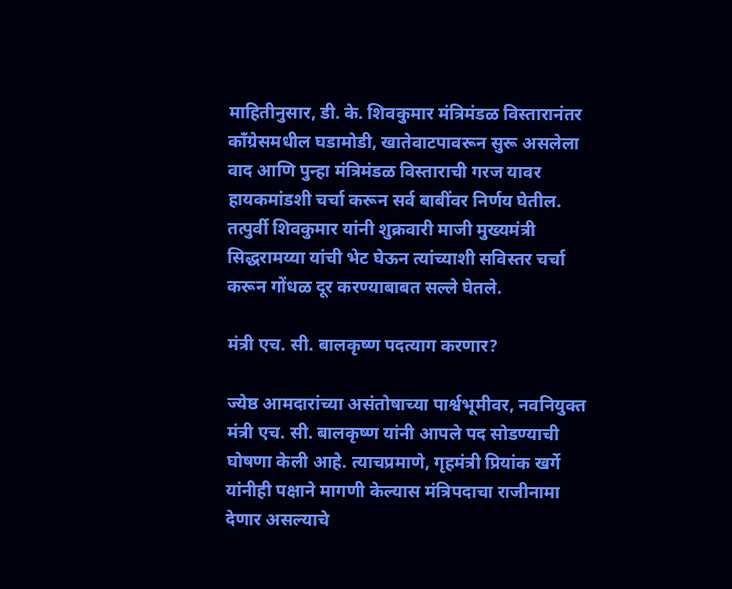माहितीनुसार, डी. के. शिवकुमार मंत्रिमंडळ विस्तारानंतर काँग्रेसमधील घडामोडी, खातेवाटपावरून सुरू असलेला वाद आणि पुन्हा मंत्रिमंडळ विस्ताराची गरज यावर हायकमांडशी चर्चा करून सर्व बाबींवर निर्णय घेतील. तत्पुर्वी शिवकुमार यांनी शुक्रवारी माजी मुख्यमंत्री सिद्धरामय्या यांची भेट घेऊन त्यांच्याशी सविस्तर चर्चा करून गोंधळ दूर करण्याबाबत सल्ले घेतले.

मंत्री एच. सी. बालकृष्ण पदत्याग करणार?

ज्येष्ठ आमदारांच्या असंतोषाच्या पार्श्वभूमीवर, नवनियुक्त मंत्री एच. सी. बालकृष्ण यांनी आपले पद सोडण्याची घोषणा केली आहे. त्याचप्रमाणे, गृहमंत्री प्रियांक खर्गे यांनीही पक्षाने मागणी केल्यास मंत्रिपदाचा राजीनामा देणार असल्याचे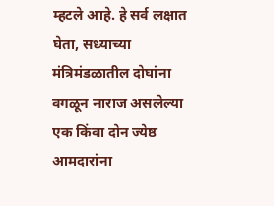म्हटले आहे. हे सर्व लक्षात घेता, सध्याच्या मंत्रिमंडळातील दोघांना वगळून नाराज असलेल्या एक किंवा दोन ज्येष्ठ आमदारांना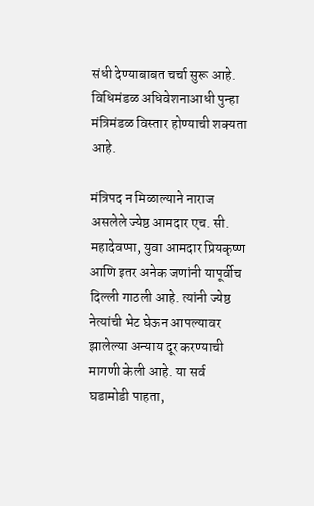संधी देण्याबाबत चर्चा सुरू आहे. विधिमंडळ अधिवेशनाआधी पुन्हा मंत्रिमंडळ विस्तार होण्याची शक्यता आहे.

मंत्रिपद न मिळाल्याने नाराज असलेले ज्येष्ठ आमदार एच. सी. महादेवप्पा, युवा आमदार प्रियकृष्ण आणि इतर अनेक जणांनी यापूर्वीच दिल्ली गाठली आहे. त्यांनी ज्येष्ठ नेत्यांची भेट घेऊन आपल्यावर झालेल्या अन्याय दूर करण्याची मागणी केली आहे. या सर्व घडामोडी पाहता,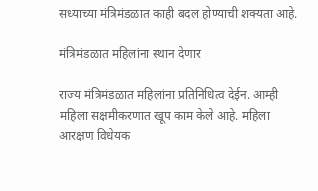सध्याच्या मंत्रिमंडळात काही बदल होण्याची शक्यता आहे.

मंत्रिमंडळात महिलांना स्थान देणार

राज्य मंत्रिमंडळात महिलांना प्रतिनिधित्व देईन. आम्ही महिला सक्षमीकरणात खूप काम केले आहे. महिला आरक्षण विधेयक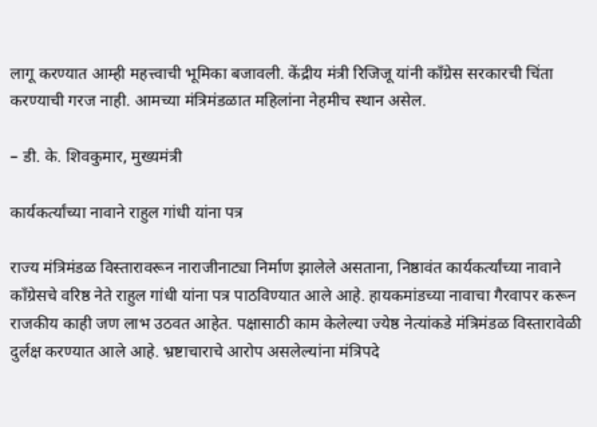लागू करण्यात आम्ही महत्त्वाची भूमिका बजावली. केंद्रीय मंत्री रिजिजू यांनी काँग्रेस सरकारची चिंता करण्याची गरज नाही. आमच्या मंत्रिमंडळात महिलांना नेहमीच स्थान असेल.

– डी. के. शिवकुमार, मुख्यमंत्री

कार्यकर्त्यांच्या नावाने राहुल गांधी यांना पत्र

राज्य मंत्रिमंडळ विस्तारावरून नाराजीनाट्या निर्माण झालेले असताना, निष्ठावंत कार्यकर्त्यांच्या नावाने काँग्रेसचे वरिष्ठ नेते राहुल गांधी यांना पत्र पाठविण्यात आले आहे. हायकमांडच्या नावाचा गैरवापर करून राजकीय काही जण लाभ उठवत आहेत. पक्षासाठी काम केलेल्या ज्येष्ठ नेत्यांकडे मंत्रिमंडळ विस्तारावेळी दुर्लक्ष करण्यात आले आहे. भ्रष्टाचाराचे आरोप असलेल्यांना मंत्रिपदे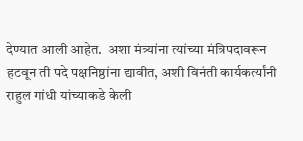देण्यात आली आहेत.  अशा मंत्र्यांना त्यांच्या मंत्रिपदावरून हटवून ती पदे पक्षनिष्ठांना द्यावीत, अशी विनंती कार्यकर्त्यांनी राहुल गांधी यांच्याकडे केली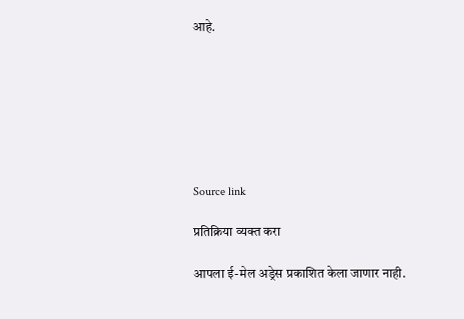आहे.







Source link

प्रतिक्रिया व्यक्त करा

आपला ई-मेल अड्रेस प्रकाशित केला जाणार नाही.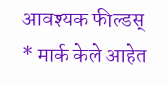आवश्यक फील्डस् * मार्क केले आहेत